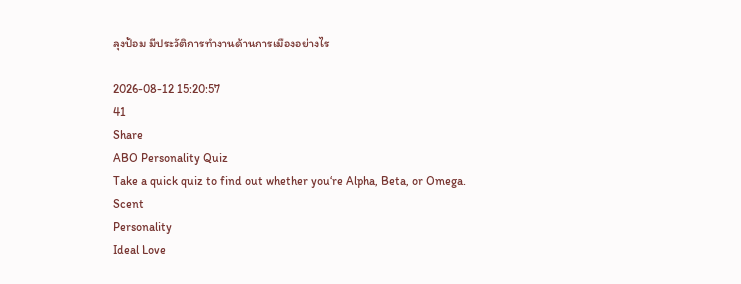ลุงป้อม มีประวัติการทำงานด้านการเมืองอย่างไร

2026-08-12 15:20:57
41
Share
ABO Personality Quiz
Take a quick quiz to find out whether you‘re Alpha, Beta, or Omega.
Scent
Personality
Ideal Love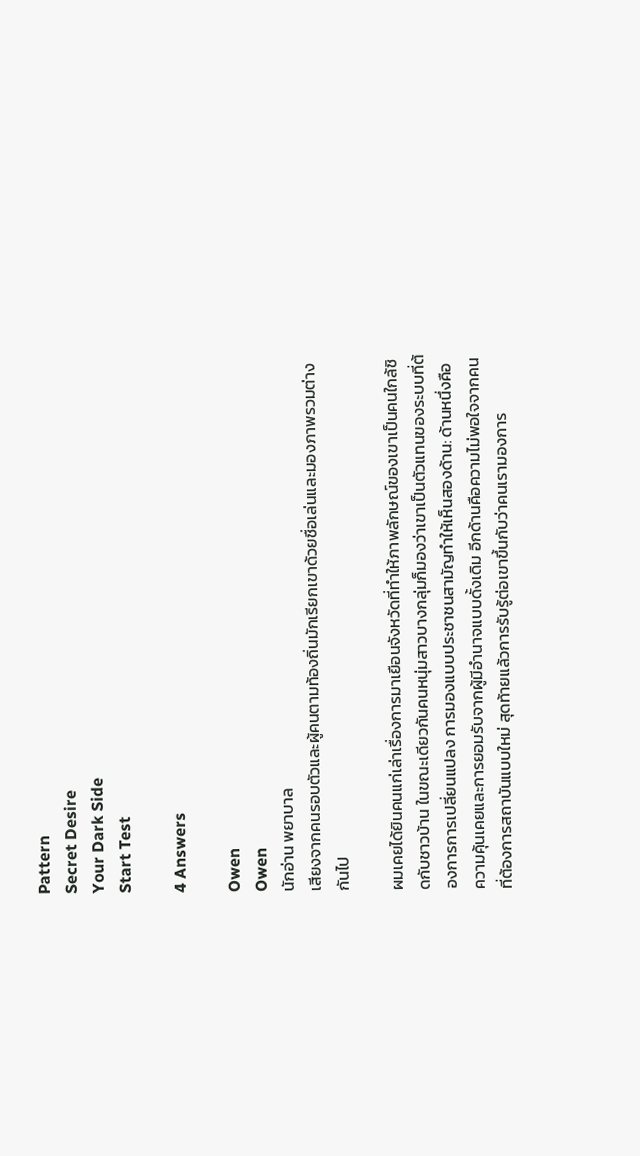Pattern
Secret Desire
Your Dark Side
Start Test

4 Answers

Owen
Owen
นักอ่าน พยาบาล
เสียงจากคนรอบตัวและผู้คนตามท้องถิ่นมักเรียกเขาด้วยชื่อเล่นและมองภาพรวมต่างกันไป

ผมเคยได้ยินคนแก่เล่าเรื่องการมาเยือนจังหวัดที่ทำให้ภาพลักษณ์ของเขาเป็นคนใกล้ชิดกับชาวบ้าน ในขณะเดียวกันคนหนุ่มสาวบางกลุ่มก็มองว่าเขาเป็นตัวแทนของระบบที่ต้องการการเปลี่ยนแปลง การมองแบบประชาชนสามัญทำให้เห็นสองด้าน: ด้านหนึ่งคือความคุ้นเคยและการยอมรับจากผู้มีอำนาจแบบดั้งเดิม อีกด้านคือความไม่พอใจจากคนที่ต้องการสถาบันแบบใหม่ สุดท้ายแล้วการรับรู้ต่อเขาขึ้นกับว่าคนเรามองการ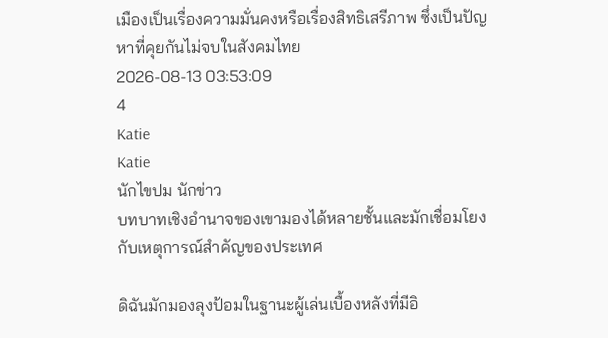เมืองเป็นเรื่องความมั่นคงหรือเรื่องสิทธิเสรีภาพ ซึ่งเป็นปัญหาที่คุยกันไม่จบในสังคมไทย
2026-08-13 03:53:09
4
Katie
Katie
นักไขปม นักข่าว
บทบาทเชิงอำนาจของเขามองได้หลายชั้นและมักเชื่อมโยงกับเหตุการณ์สำคัญของประเทศ

ดิฉันมักมองลุงป้อมในฐานะผู้เล่นเบื้องหลังที่มีอิ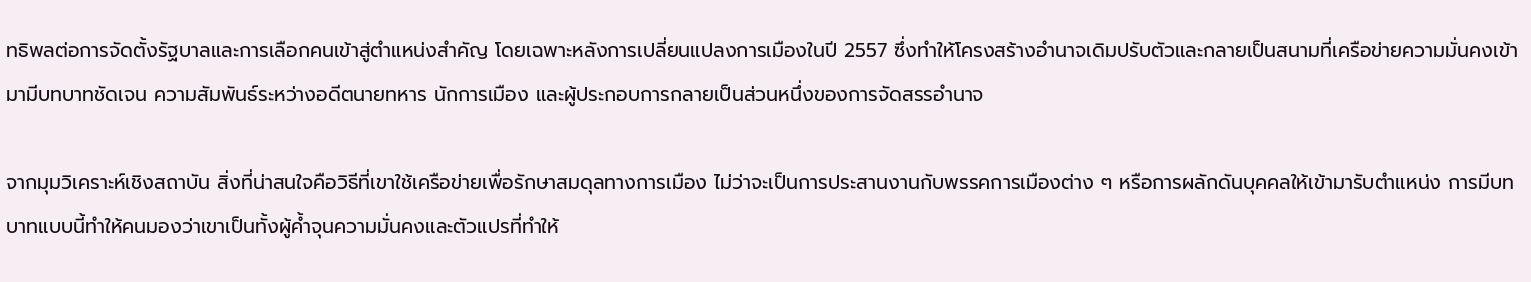ทธิพลต่อการจัดตั้งรัฐบาลและการเลือกคนเข้าสู่ตำแหน่งสำคัญ โดยเฉพาะหลังการเปลี่ยนแปลงการเมืองในปี 2557 ซึ่งทำให้โครงสร้างอำนาจเดิมปรับตัวและกลายเป็นสนามที่เครือข่ายความมั่นคงเข้ามามีบทบาทชัดเจน ความสัมพันธ์ระหว่างอดีตนายทหาร นักการเมือง และผู้ประกอบการกลายเป็นส่วนหนึ่งของการจัดสรรอำนาจ

จากมุมวิเคราะห์เชิงสถาบัน สิ่งที่น่าสนใจคือวิธีที่เขาใช้เครือข่ายเพื่อรักษาสมดุลทางการเมือง ไม่ว่าจะเป็นการประสานงานกับพรรคการเมืองต่าง ๆ หรือการผลักดันบุคคลให้เข้ามารับตำแหน่ง การมีบทบาทแบบนี้ทำให้คนมองว่าเขาเป็นทั้งผู้ค้ำจุนความมั่นคงและตัวแปรที่ทำให้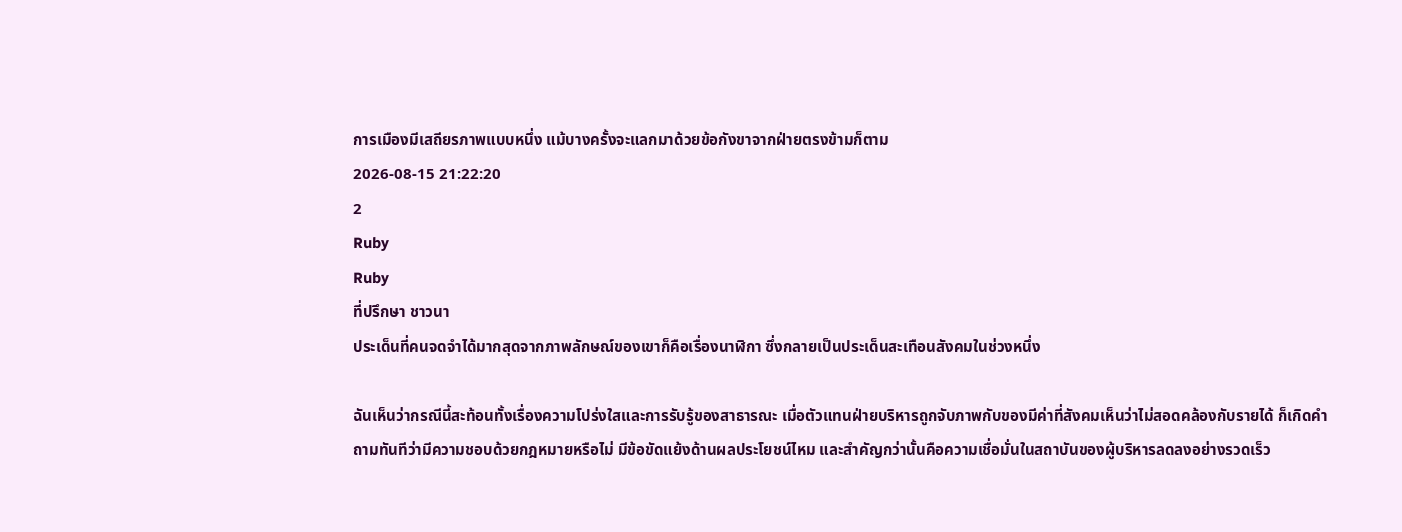การเมืองมีเสถียรภาพแบบหนึ่ง แม้บางครั้งจะแลกมาด้วยข้อกังขาจากฝ่ายตรงข้ามก็ตาม
2026-08-15 21:22:20
2
Ruby
Ruby
ที่ปรึกษา ชาวนา
ประเด็นที่คนจดจำได้มากสุดจากภาพลักษณ์ของเขาก็คือเรื่องนาฬิกา ซึ่งกลายเป็นประเด็นสะเทือนสังคมในช่วงหนึ่ง

ฉันเห็นว่ากรณีนี้สะท้อนทั้งเรื่องความโปร่งใสและการรับรู้ของสาธารณะ เมื่อตัวแทนฝ่ายบริหารถูกจับภาพกับของมีค่าที่สังคมเห็นว่าไม่สอดคล้องกับรายได้ ก็เกิดคำถามทันทีว่ามีความชอบด้วยกฎหมายหรือไม่ มีข้อขัดแย้งด้านผลประโยชน์ไหม และสำคัญกว่านั้นคือความเชื่อมั่นในสถาบันของผู้บริหารลดลงอย่างรวดเร็ว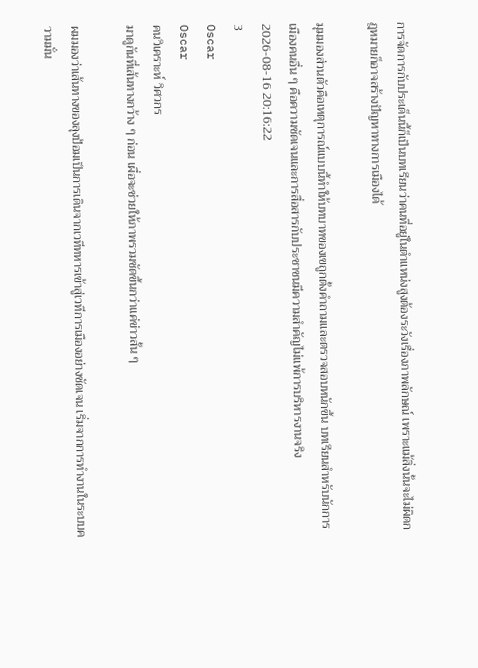การจัดการกับประเด็นนี้ก็เป็นบทเรียนว่าคนที่อยู่ในตำแหน่งสูงต้องระวังเรื่องภาพลักษณ์ เพราะแม้สิ่งนั้นจะไม่ผิดกฎหมายก็อาจสร้างปัญหาทางการเมืองได้

มุมมองส่วนตัวคือเหตุการณ์แบบนี้ทำให้บทบาทของเขถูกตั้งคำถามและตรวจสอบหนักขึ้น บทเรียนสำหรับนักการเมืองคนอื่น ๆ คือความชัดเจนและการสื่อสารกับประชาชนมีความสำคัญไม่แพ้การบริหารงานจริง
2026-08-16 20:16:22
3
Oscar
Oscar
คนวิเคราะห์ วิศวกร
มาดูกันที่เส้นทางกว้าง ๆ ก่อน เผื่อจะช่วยให้ภาพรวมชัดขึ้นกว่าแค่ข่าวสั้น ๆ

ผมมองว่าเส้นทางของลุงป้อมเป็นการเดินจากเวทีทหารเข้าสู่เวทีการเมืองอย่างชัดเจน เริ่มจากการทำงานในระบบความมั่น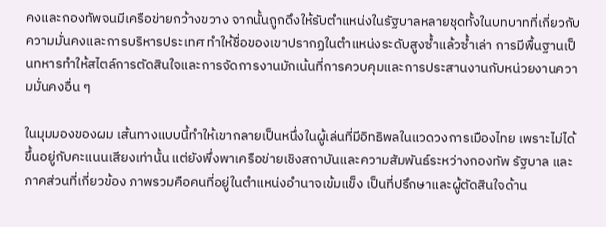คงและกองทัพจนมีเครือข่ายกว้างขวาง จากนั้นถูกดึงให้รับตำแหน่งในรัฐบาลหลายชุดทั้งในบทบาทที่เกี่ยวกับความมั่นคงและการบริหารประเทศ ทำให้ชื่อของเขาปรากฏในตำแหน่งระดับสูงซ้ำแล้วซ้ำเล่า การมีพื้นฐานเป็นทหารทำให้สไตล์การตัดสินใจและการจัดการงานมักเน้นที่การควบคุมและการประสานงานกับหน่วยงานความมั่นคงอื่น ๆ

ในมุมมองของผม เส้นทางแบบนี้ทำให้เขากลายเป็นหนึ่งในผู้เล่นที่มีอิทธิพลในแวดวงการเมืองไทย เพราะไม่ได้ขึ้นอยู่กับคะแนนเสียงเท่านั้น แต่ยังพึ่งพาเครือข่ายเชิงสถาบันและความสัมพันธ์ระหว่างกองทัพ รัฐบาล และภาคส่วนที่เกี่ยวข้อง ภาพรวมคือคนที่อยู่ในตำแหน่งอำนาจเข้มแข็ง เป็นที่ปรึกษาและผู้ตัดสินใจด้าน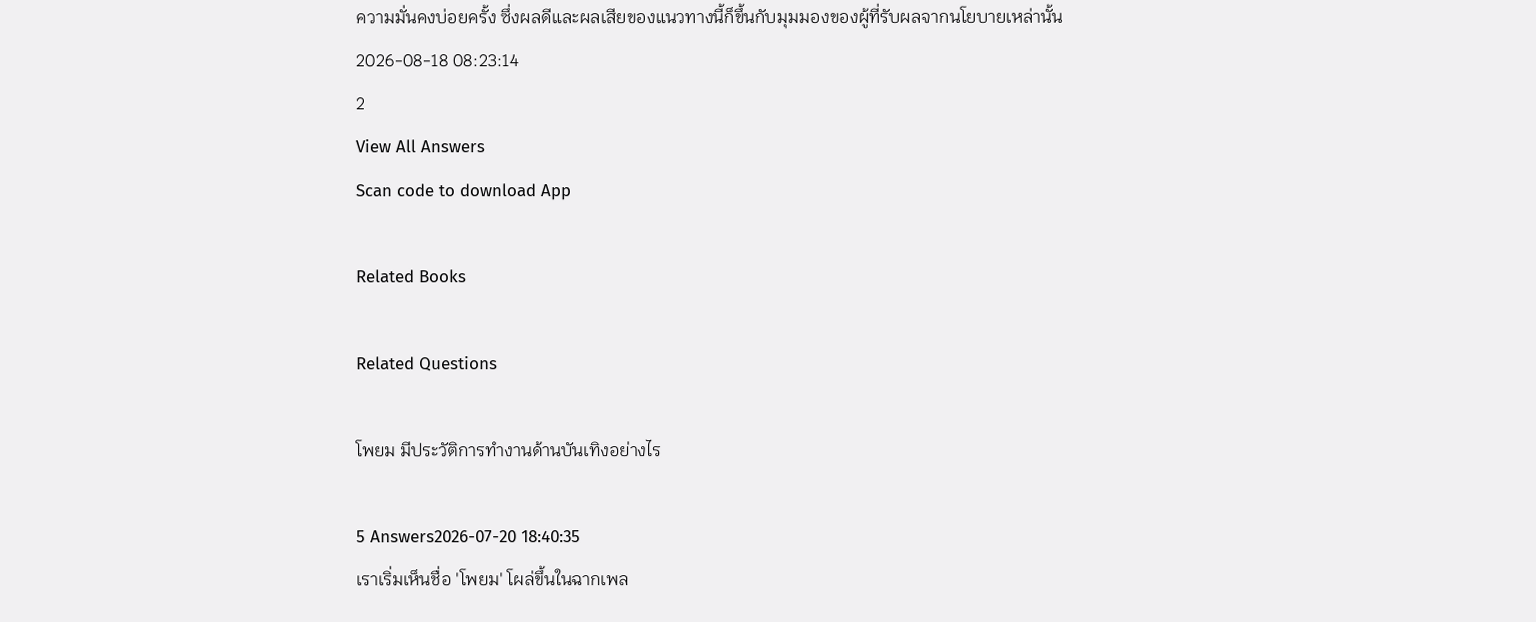ความมั่นคงบ่อยครั้ง ซึ่งผลดีและผลเสียของแนวทางนี้ก็ขึ้นกับมุมมองของผู้ที่รับผลจากนโยบายเหล่านั้น
2026-08-18 08:23:14
2
View All Answers
Scan code to download App

Related Books

Related Questions

โพยม มีประวัติการทำงานด้านบันเทิงอย่างไร

5 Answers2026-07-20 18:40:35
เราเริ่มเห็นชื่อ 'โพยม' โผล่ขึ้นในฉากเพล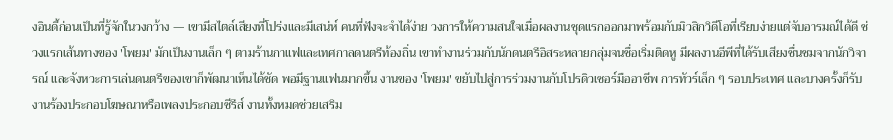งอินดี้ก่อนเป็นที่รู้จักในวงกว้าง — เขามีสไตล์เสียงที่โปร่งและมีเสน่ห์ คนที่ฟังจะจำได้ง่าย วงการให้ความสนใจเมื่อผลงานชุดแรกออกมาพร้อมกับมิวสิกวิดีโอที่เรียบง่ายแต่จับอารมณ์ได้ดี ช่วงแรกเส้นทางของ 'โพยม' มักเป็นงานเล็ก ๆ ตามร้านกาแฟและเทศกาลดนตรีท้องถิ่น เขาทำงานร่วมกับนักดนตรีอิสระหลายกลุ่มจนชื่อเริ่มติดหู มีผลงานอีพีที่ได้รับเสียงชื่นชมจากนักวิจารณ์ และจังหวะการเล่นดนตรีของเขาก็พัฒนาเห็นได้ชัด พอมีฐานแฟนมากขึ้น งานของ 'โพยม' ขยับไปสู่การร่วมงานกับโปรดิวเซอร์มืออาชีพ การทัวร์เล็ก ๆ รอบประเทศ และบางครั้งก็รับงานร้องประกอบโฆษณาหรือเพลงประกอบซีรีส์ งานทั้งหมดช่วยเสริม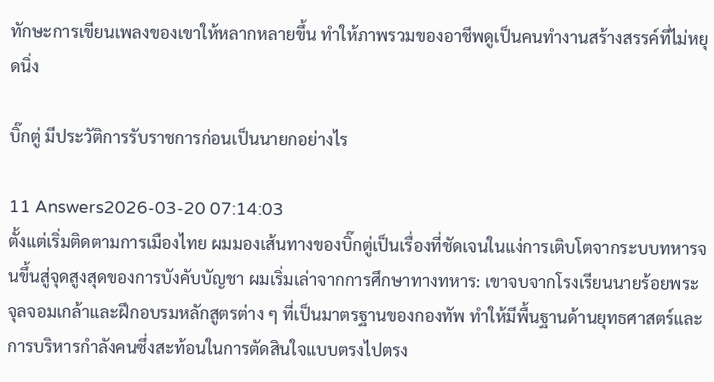ทักษะการเขียนเพลงของเขาให้หลากหลายขึ้น ทำให้ภาพรวมของอาชีพดูเป็นคนทำงานสร้างสรรค์ที่ไม่หยุดนิ่ง

บิ๊กตู่ มีประวัติการรับราชการก่อนเป็นนายกอย่างไร

11 Answers2026-03-20 07:14:03
ตั้งแต่เริ่มติดตามการเมืองไทย ผมมองเส้นทางของบิ๊กตู่เป็นเรื่องที่ชัดเจนในแง่การเติบโตจากระบบทหารจนขึ้นสู่จุดสูงสุดของการบังคับบัญชา ผมเริ่มเล่าจากการศึกษาทางทหาร: เขาจบจากโรงเรียนนายร้อยพระจุลจอมเกล้าและฝึกอบรมหลักสูตรต่าง ๆ ที่เป็นมาตรฐานของกองทัพ ทำให้มีพื้นฐานด้านยุทธศาสตร์และการบริหารกำลังคนซึ่งสะท้อนในการตัดสินใจแบบตรงไปตรง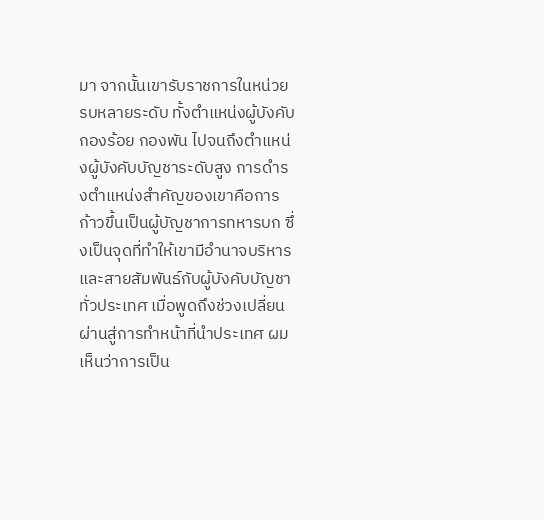มา จากนั้นเขารับราชการในหน่วยรบหลายระดับ ทั้งตำแหน่งผู้บังคับกองร้อย กองพัน ไปจนถึงตำแหน่งผู้บังคับบัญชาระดับสูง การดำรงตำแหน่งสำคัญของเขาคือการก้าวขึ้นเป็นผู้บัญชาการทหารบก ซึ่งเป็นจุดที่ทำให้เขามีอำนาจบริหารและสายสัมพันธ์กับผู้บังคับบัญชาทั่วประเทศ เมื่อพูดถึงช่วงเปลี่ยนผ่านสู่การทำหน้าที่นำประเทศ ผมเห็นว่าการเป็น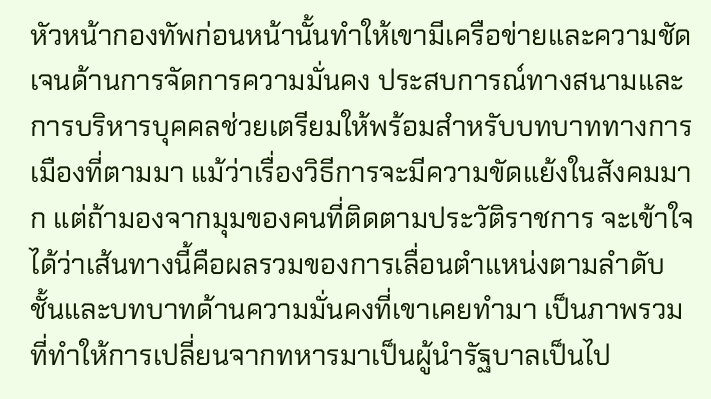หัวหน้ากองทัพก่อนหน้านั้นทำให้เขามีเครือข่ายและความชัดเจนด้านการจัดการความมั่นคง ประสบการณ์ทางสนามและการบริหารบุคคลช่วยเตรียมให้พร้อมสำหรับบทบาททางการเมืองที่ตามมา แม้ว่าเรื่องวิธีการจะมีความขัดแย้งในสังคมมาก แต่ถ้ามองจากมุมของคนที่ติดตามประวัติราชการ จะเข้าใจได้ว่าเส้นทางนี้คือผลรวมของการเลื่อนตำแหน่งตามลำดับชั้นและบทบาทด้านความมั่นคงที่เขาเคยทำมา เป็นภาพรวมที่ทำให้การเปลี่ยนจากทหารมาเป็นผู้นำรัฐบาลเป็นไป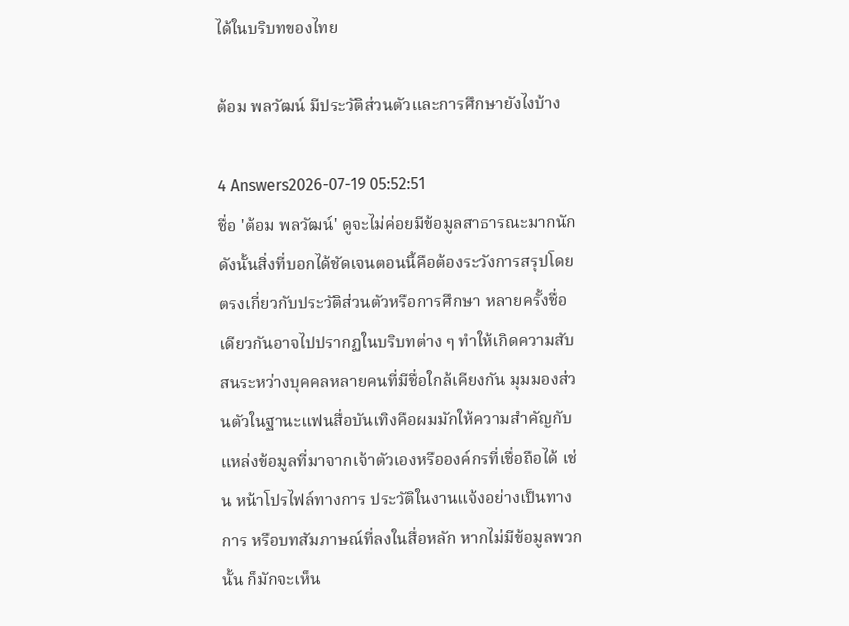ได้ในบริบทของไทย

ต้อม พลวัฒน์ มีประวัติส่วนตัวและการศึกษายังไงบ้าง

4 Answers2026-07-19 05:52:51
ชื่อ 'ต้อม พลวัฒน์' ดูจะไม่ค่อยมีข้อมูลสาธารณะมากนัก ดังนั้นสิ่งที่บอกได้ชัดเจนตอนนี้คือต้องระวังการสรุปโดยตรงเกี่ยวกับประวัติส่วนตัวหรือการศึกษา หลายครั้งชื่อเดียวกันอาจไปปรากฏในบริบทต่าง ๆ ทำให้เกิดความสับสนระหว่างบุคคลหลายคนที่มีชื่อใกล้เคียงกัน มุมมองส่วนตัวในฐานะแฟนสื่อบันเทิงคือผมมักให้ความสำคัญกับแหล่งข้อมูลที่มาจากเจ้าตัวเองหรือองค์กรที่เชื่อถือได้ เช่น หน้าโปรไฟล์ทางการ ประวัติในงานแจ้งอย่างเป็นทางการ หรือบทสัมภาษณ์ที่ลงในสื่อหลัก หากไม่มีข้อมูลพวกนั้น ก็มักจะเห็น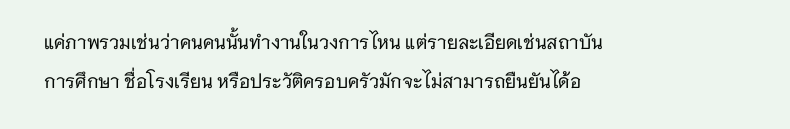แค่ภาพรวมเช่นว่าคนคนนั้นทำงานในวงการไหน แต่รายละเอียดเช่นสถาบันการศึกษา ชื่อโรงเรียน หรือประวัติครอบครัวมักจะไม่สามารถยืนยันได้อ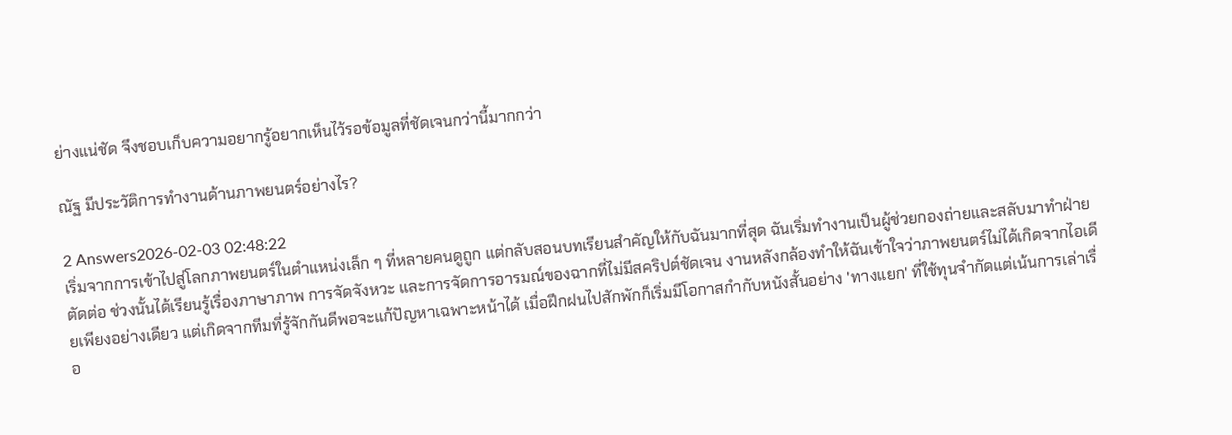ย่างแน่ชัด จึงชอบเก็บความอยากรู้อยากเห็นไว้รอข้อมูลที่ชัดเจนกว่านี้มากกว่า

ณัฐ มีประวัติการทำงานด้านภาพยนตร์อย่างไร?

2 Answers2026-02-03 02:48:22
เริ่มจากการเข้าไปสู่โลกภาพยนตร์ในตำแหน่งเล็ก ๆ ที่หลายคนดูถูก แต่กลับสอนบทเรียนสำคัญให้กับฉันมากที่สุด ฉันเริ่มทำงานเป็นผู้ช่วยกองถ่ายและสลับมาทำฝ่ายตัดต่อ ช่วงนั้นได้เรียนรู้เรื่องภาษาภาพ การจัดจังหวะ และการจัดการอารมณ์ของฉากที่ไม่มีสคริปต์ชัดเจน งานหลังกล้องทำให้ฉันเข้าใจว่าภาพยนตร์ไม่ได้เกิดจากไอเดียเพียงอย่างเดียว แต่เกิดจากทีมที่รู้จักกันดีพอจะแก้ปัญหาเฉพาะหน้าได้ เมื่อฝึกฝนไปสักพักก็เริ่มมีโอกาสกำกับหนังสั้นอย่าง 'ทางแยก' ที่ใช้ทุนจำกัดแต่เน้นการเล่าเรื่อ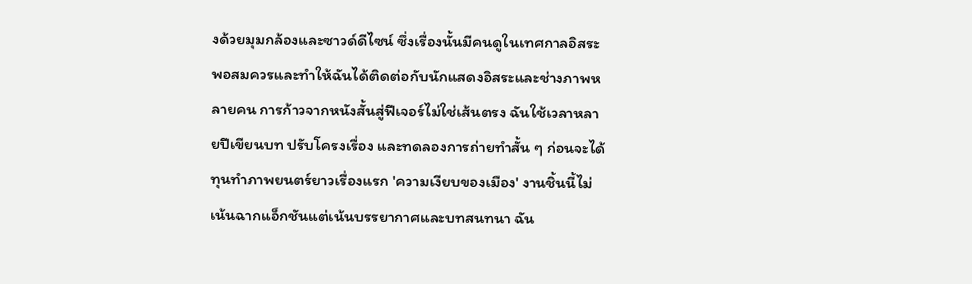งด้วยมุมกล้องและซาวด์ดีไซน์ ซึ่งเรื่องนั้นมีคนดูในเทศกาลอิสระพอสมควรและทำให้ฉันได้ติดต่อกับนักแสดงอิสระและช่างภาพหลายคน การก้าวจากหนังสั้นสู่ฟีเจอร์ไม่ใช่เส้นตรง ฉันใช้เวลาหลายปีเขียนบท ปรับโครงเรื่อง และทดลองการถ่ายทำสั้น ๆ ก่อนจะได้ทุนทำภาพยนตร์ยาวเรื่องแรก 'ความเงียบของเมือง' งานชิ้นนี้ไม่เน้นฉากแอ็กชันแต่เน้นบรรยากาศและบทสนทนา ฉัน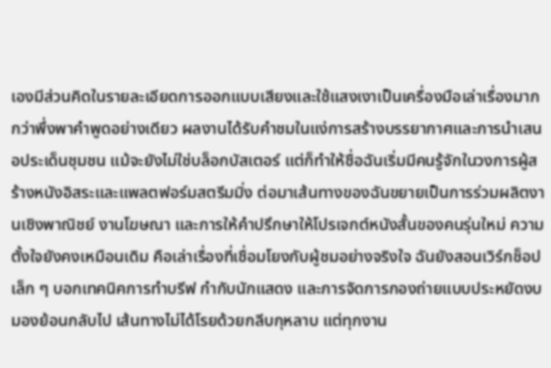เองมีส่วนคิดในรายละเอียดการออกแบบเสียงและใช้แสงเงาเป็นเครื่องมือเล่าเรื่องมากกว่าพึ่งพาคำพูดอย่างเดียว ผลงานได้รับคำชมในแง่การสร้างบรรยากาศและการนำเสนอประเด็นชุมชน แม้จะยังไม่ใช่บล็อกบัสเตอร์ แต่ก็ทำให้ชื่อฉันเริ่มมีคนรู้จักในวงการผู้สร้างหนังอิสระและแพลตฟอร์มสตรีมมิ่ง ต่อมาเส้นทางของฉันขยายเป็นการร่วมผลิตงานเชิงพาณิชย์ งานโฆษณา และการให้คำปรึกษาให้โปรเจกต์หนังสั้นของคนรุ่นใหม่ ความตั้งใจยังคงเหมือนเดิม คือเล่าเรื่องที่เชื่อมโยงกับผู้ชมอย่างจริงใจ ฉันยังสอนเวิร์กช็อปเล็ก ๆ บอกเทคนิคการทำบรีฟ กำกับนักแสดง และการจัดการกองถ่ายแบบประหยัดงบ มองย้อนกลับไป เส้นทางไม่ได้โรยด้วยกลีบกุหลาบ แต่ทุกงาน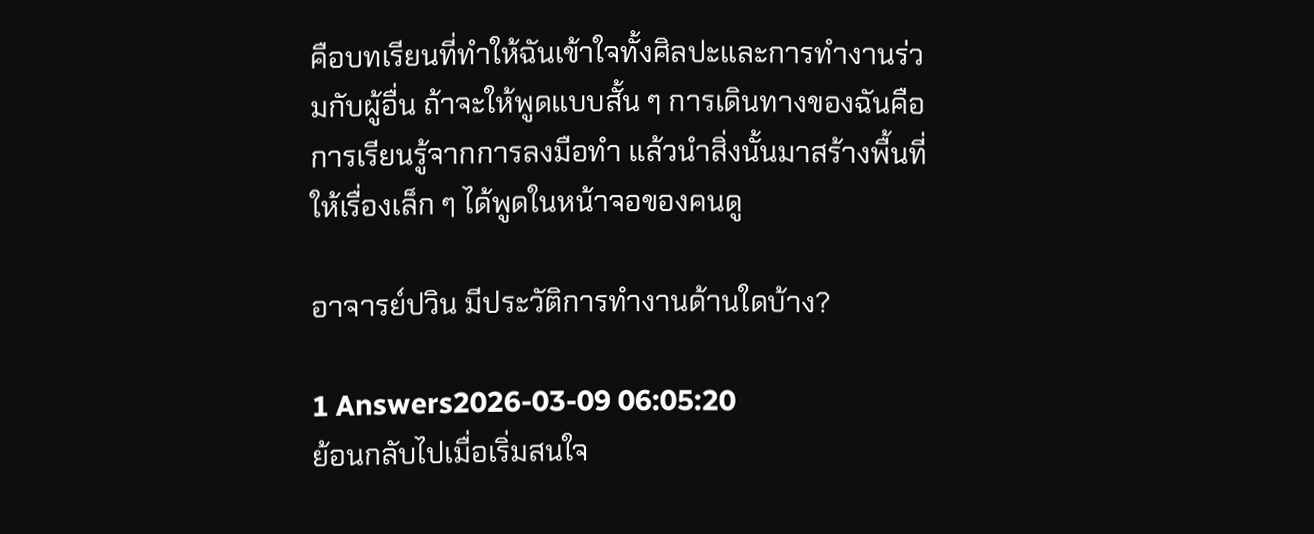คือบทเรียนที่ทำให้ฉันเข้าใจทั้งศิลปะและการทำงานร่วมกับผู้อื่น ถ้าจะให้พูดแบบสั้น ๆ การเดินทางของฉันคือการเรียนรู้จากการลงมือทำ แล้วนำสิ่งนั้นมาสร้างพื้นที่ให้เรื่องเล็ก ๆ ได้พูดในหน้าจอของคนดู

อาจารย์ปวิน มีประวัติการทำงานด้านใดบ้าง?

1 Answers2026-03-09 06:05:20
ย้อนกลับไปเมื่อเริ่มสนใจ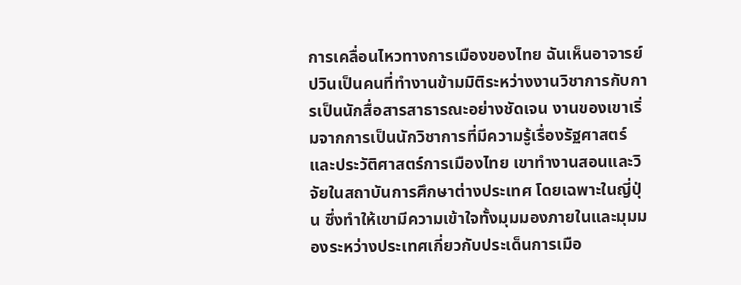การเคลื่อนไหวทางการเมืองของไทย ฉันเห็นอาจารย์ปวินเป็นคนที่ทำงานข้ามมิติระหว่างงานวิชาการกับการเป็นนักสื่อสารสาธารณะอย่างชัดเจน งานของเขาเริ่มจากการเป็นนักวิชาการที่มีความรู้เรื่องรัฐศาสตร์และประวัติศาสตร์การเมืองไทย เขาทำงานสอนและวิจัยในสถาบันการศึกษาต่างประเทศ โดยเฉพาะในญี่ปุ่น ซึ่งทำให้เขามีความเข้าใจทั้งมุมมองภายในและมุมมองระหว่างประเทศเกี่ยวกับประเด็นการเมือ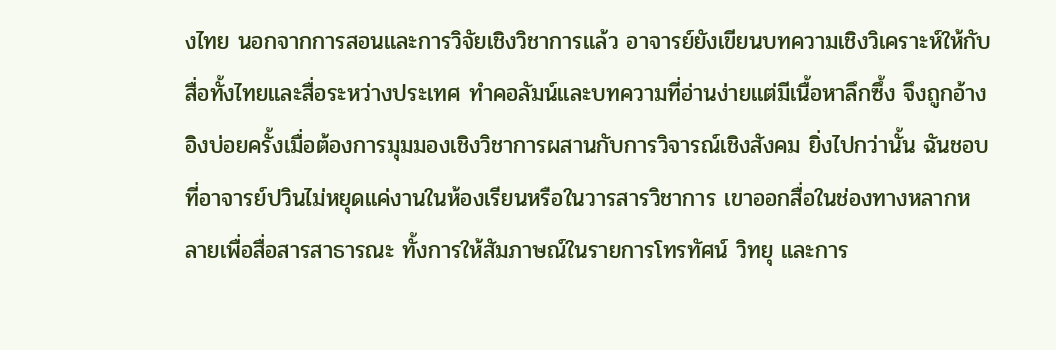งไทย นอกจากการสอนและการวิจัยเชิงวิชาการแล้ว อาจารย์ยังเขียนบทความเชิงวิเคราะห์ให้กับสื่อทั้งไทยและสื่อระหว่างประเทศ ทำคอลัมน์และบทความที่อ่านง่ายแต่มีเนื้อหาลึกซึ้ง จึงถูกอ้างอิงบ่อยครั้งเมื่อต้องการมุมมองเชิงวิชาการผสานกับการวิจารณ์เชิงสังคม ยิ่งไปกว่านั้น ฉันชอบที่อาจารย์ปวินไม่หยุดแค่งานในห้องเรียนหรือในวารสารวิชาการ เขาออกสื่อในช่องทางหลากหลายเพื่อสื่อสารสาธารณะ ทั้งการให้สัมภาษณ์ในรายการโทรทัศน์ วิทยุ และการ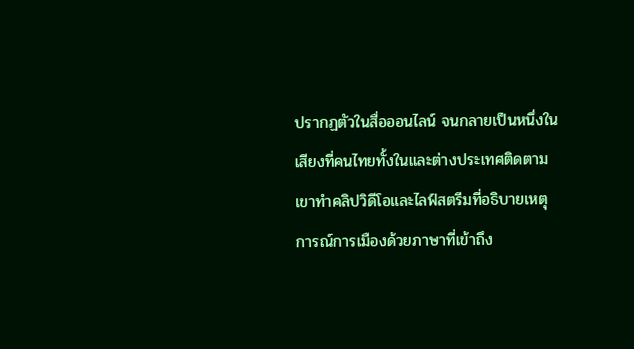ปรากฏตัวในสื่อออนไลน์ จนกลายเป็นหนึ่งในเสียงที่คนไทยทั้งในและต่างประเทศติดตาม เขาทำคลิปวิดีโอและไลฟ์สตรีมที่อธิบายเหตุการณ์การเมืองด้วยภาษาที่เข้าถึง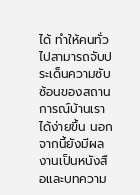ได้ ทำให้คนทั่วไปสามารถจับประเด็นความซับซ้อนของสถานการณ์บ้านเราได้ง่ายขึ้น นอกจากนี้ยังมีผลงานเป็นหนังสือและบทความ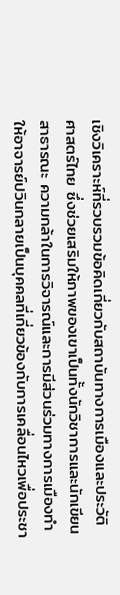เชิงวิเคราะห์ที่รวบรวมข้อคิดเกี่ยวกับสถาบันทางการเมืองและประวัติศาสตร์ไทย ซึ่งช่วยเสริมให้ภาพของเขาเป็นทั้งนักวิชาการและนักเขียนสาธารณะ ความกล้าในการวิจารณ์และการมีส่วนร่วมทางการเมืองทำให้อาจารย์ปวินกลายเป็นบุคคลที่เกี่ยวข้องกับการเคลื่อนไหวเพื่อประชา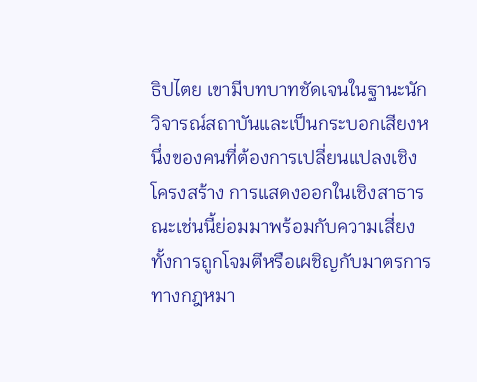ธิปไตย เขามีบทบาทชัดเจนในฐานะนักวิจารณ์สถาบันและเป็นกระบอกเสียงหนึ่งของคนที่ต้องการเปลี่ยนแปลงเชิงโครงสร้าง การแสดงออกในเชิงสาธารณะเช่นนี้ย่อมมาพร้อมกับความเสี่ยง ทั้งการถูกโจมตีหรือเผชิญกับมาตรการทางกฎหมา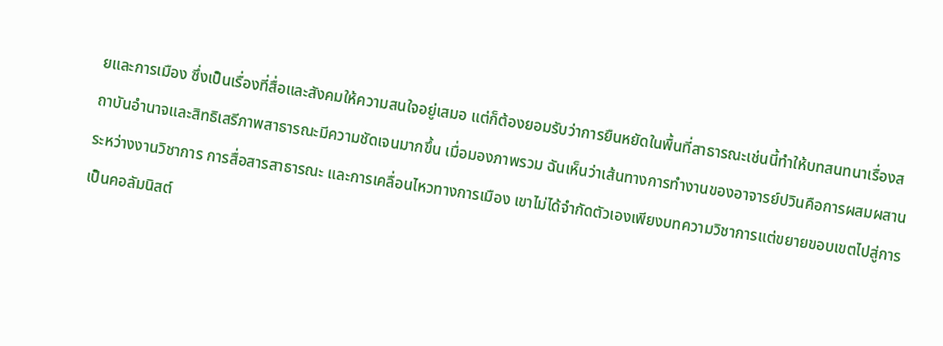ยและการเมือง ซึ่งเป็นเรื่องที่สื่อและสังคมให้ความสนใจอยู่เสมอ แต่ก็ต้องยอมรับว่าการยืนหยัดในพื้นที่สาธารณะเช่นนี้ทำให้บทสนทนาเรื่องสถาบันอำนาจและสิทธิเสรีภาพสาธารณะมีความชัดเจนมากขึ้น เมื่อมองภาพรวม ฉันเห็นว่าเส้นทางการทำงานของอาจารย์ปวินคือการผสมผสานระหว่างงานวิชาการ การสื่อสารสาธารณะ และการเคลื่อนไหวทางการเมือง เขาไม่ได้จำกัดตัวเองเพียงบทความวิชาการแต่ขยายขอบเขตไปสู่การเป็นคอลัมนิสต์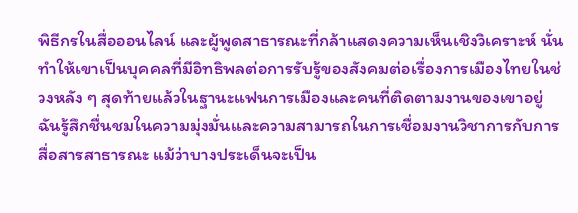พิธีกรในสื่อออนไลน์ และผู้พูดสาธารณะที่กล้าแสดงความเห็นเชิงวิเคราะห์ นั่นทำให้เขาเป็นบุคคลที่มีอิทธิพลต่อการรับรู้ของสังคมต่อเรื่องการเมืองไทยในช่วงหลัง ๆ สุดท้ายแล้วในฐานะแฟนการเมืองและคนที่ติดตามงานของเขาอยู่ ฉันรู้สึกชื่นชมในความมุ่งมั่นและความสามารถในการเชื่อมงานวิชาการกับการสื่อสารสาธารณะ แม้ว่าบางประเด็นจะเป็น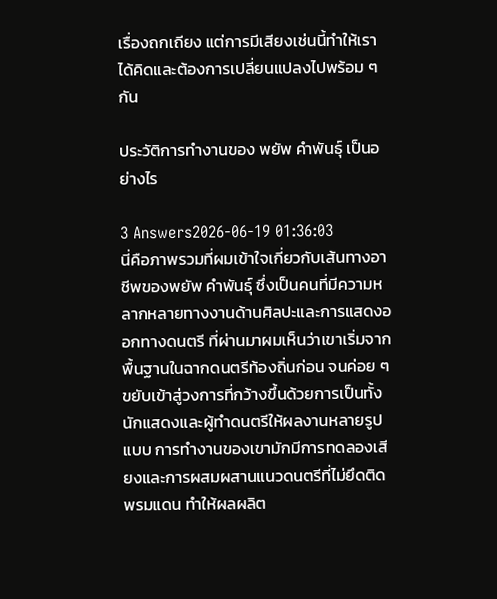เรื่องถกเถียง แต่การมีเสียงเช่นนี้ทำให้เราได้คิดและต้องการเปลี่ยนแปลงไปพร้อม ๆ กัน

ประวัติการทำงานของ พยัพ คําพันธุ์ เป็นอย่างไร

3 Answers2026-06-19 01:36:03
นี่คือภาพรวมที่ผมเข้าใจเกี่ยวกับเส้นทางอาชีพของพยัพ คำพันธุ์ ซึ่งเป็นคนที่มีความหลากหลายทางงานด้านศิลปะและการแสดงออกทางดนตรี ที่ผ่านมาผมเห็นว่าเขาเริ่มจากพื้นฐานในฉากดนตรีท้องถิ่นก่อน จนค่อย ๆ ขยับเข้าสู่วงการที่กว้างขึ้นด้วยการเป็นทั้งนักแสดงและผู้ทำดนตรีให้ผลงานหลายรูปแบบ การทำงานของเขามักมีการทดลองเสียงและการผสมผสานแนวดนตรีที่ไม่ยึดติดพรมแดน ทำให้ผลผลิต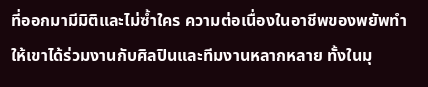ที่ออกมามีมิติและไม่ซ้ำใคร ความต่อเนื่องในอาชีพของพยัพทำให้เขาได้ร่วมงานกับศิลปินและทีมงานหลากหลาย ทั้งในมุ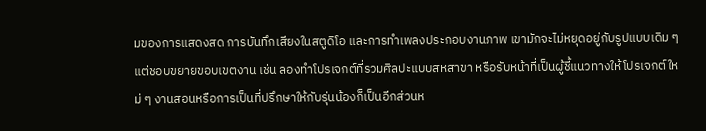มของการแสดงสด การบันทึกเสียงในสตูดิโอ และการทำเพลงประกอบงานภาพ เขามักจะไม่หยุดอยู่กับรูปแบบเดิม ๆ แต่ชอบขยายขอบเขตงาน เช่น ลองทำโปรเจกต์ที่รวมศิลปะแบบสหสาขา หรือรับหน้าที่เป็นผู้ชี้แนวทางให้โปรเจกต์ใหม่ ๆ งานสอนหรือการเป็นที่ปรึกษาให้กับรุ่นน้องก็เป็นอีกส่วนห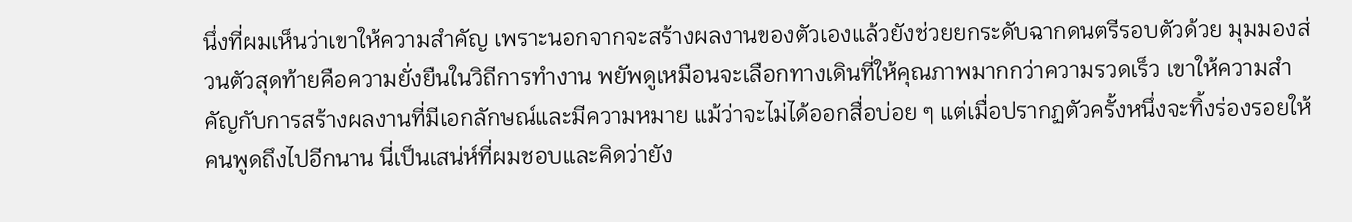นึ่งที่ผมเห็นว่าเขาให้ความสำคัญ เพราะนอกจากจะสร้างผลงานของตัวเองแล้วยังช่วยยกระดับฉากดนตรีรอบตัวด้วย มุมมองส่วนตัวสุดท้ายคือความยั่งยืนในวิถีการทำงาน พยัพดูเหมือนจะเลือกทางเดินที่ให้คุณภาพมากกว่าความรวดเร็ว เขาให้ความสำคัญกับการสร้างผลงานที่มีเอกลักษณ์และมีความหมาย แม้ว่าจะไม่ได้ออกสื่อบ่อย ๆ แต่เมื่อปรากฏตัวครั้งหนึ่งจะทิ้งร่องรอยให้คนพูดถึงไปอีกนาน นี่เป็นเสน่ห์ที่ผมชอบและคิดว่ายัง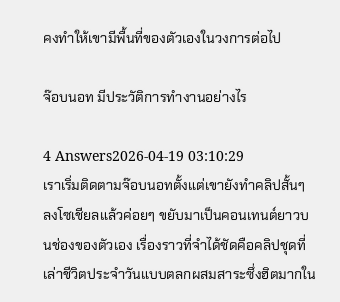คงทำให้เขามีพื้นที่ของตัวเองในวงการต่อไป

จ๊อบนอท มีประวัติการทำงานอย่างไร

4 Answers2026-04-19 03:10:29
เราเริ่มติดตามจ๊อบนอทตั้งแต่เขายังทำคลิปสั้นๆ ลงโซเชียลแล้วค่อยๆ ขยับมาเป็นคอนเทนต์ยาวบนช่องของตัวเอง เรื่องราวที่จำได้ชัดคือคลิปชุดที่เล่าชีวิตประจำวันแบบตลกผสมสาระซึ่งฮิตมากใน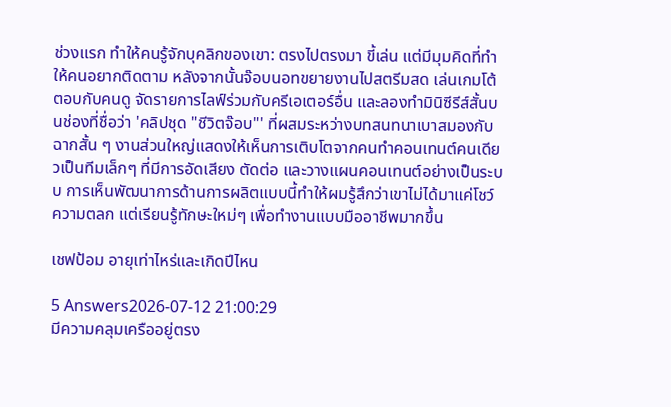ช่วงแรก ทำให้คนรู้จักบุคลิกของเขา: ตรงไปตรงมา ขี้เล่น แต่มีมุมคิดที่ทำให้คนอยากติดตาม หลังจากนั้นจ๊อบนอทขยายงานไปสตรีมสด เล่นเกมโต้ตอบกับคนดู จัดรายการไลฟ์ร่วมกับครีเอเตอร์อื่น และลองทำมินิซีรีส์สั้นบนช่องที่ชื่อว่า 'คลิปชุด "ชีวิตจ๊อบ"' ที่ผสมระหว่างบทสนทนาเบาสมองกับฉากสั้น ๆ งานส่วนใหญ่แสดงให้เห็นการเติบโตจากคนทำคอนเทนต์คนเดียวเป็นทีมเล็กๆ ที่มีการอัดเสียง ตัดต่อ และวางแผนคอนเทนต์อย่างเป็นระบบ การเห็นพัฒนาการด้านการผลิตแบบนี้ทำให้ผมรู้สึกว่าเขาไม่ได้มาแค่โชว์ความตลก แต่เรียนรู้ทักษะใหม่ๆ เพื่อทำงานแบบมืออาชีพมากขึ้น

เชฟป้อม อายุเท่าไหร่และเกิดปีไหน

5 Answers2026-07-12 21:00:29
มีความคลุมเครืออยู่ตรง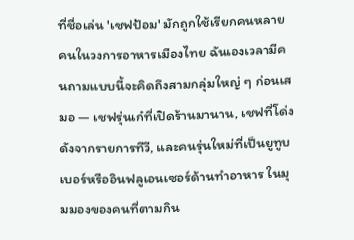ที่ชื่อเล่น 'เชฟป้อม' มักถูกใช้เรียกคนหลายคนในวงการอาหารเมืองไทย ฉันเองเวลามีคนถามแบบนี้จะคิดถึงสามกลุ่มใหญ่ ๆ ก่อนเสมอ — เชฟรุ่นเก๋ที่เปิดร้านมานาน, เชฟที่โด่งดังจากรายการทีวี, และคนรุ่นใหม่ที่เป็นยูทูบเบอร์หรืออินฟลูเอนเซอร์ด้านทำอาหาร ในมุมมองของคนที่ตามกิน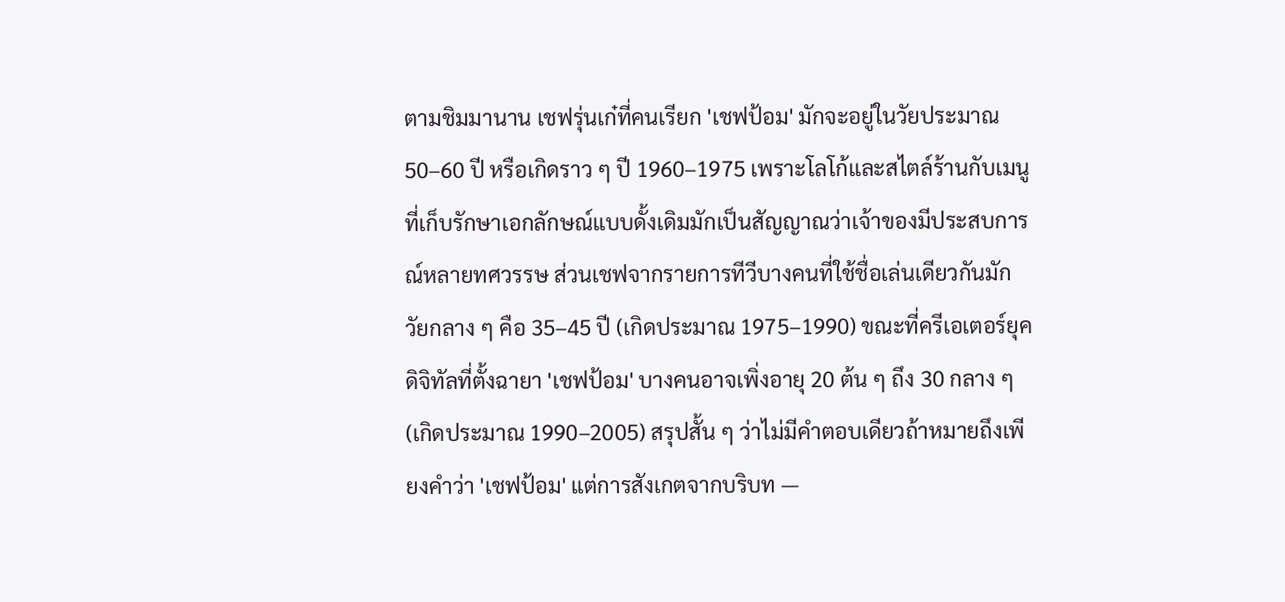ตามชิมมานาน เชฟรุ่นเก๋ที่คนเรียก 'เชฟป้อม' มักจะอยู่ในวัยประมาณ 50–60 ปี หรือเกิดราว ๆ ปี 1960–1975 เพราะโลโก้และสไตล์ร้านกับเมนูที่เก็บรักษาเอกลักษณ์แบบดั้งเดิมมักเป็นสัญญาณว่าเจ้าของมีประสบการณ์หลายทศวรรษ ส่วนเชฟจากรายการทีวีบางคนที่ใช้ชื่อเล่นเดียวกันมักวัยกลาง ๆ คือ 35–45 ปี (เกิดประมาณ 1975–1990) ขณะที่ครีเอเตอร์ยุคดิจิทัลที่ตั้งฉายา 'เชฟป้อม' บางคนอาจเพิ่งอายุ 20 ต้น ๆ ถึง 30 กลาง ๆ (เกิดประมาณ 1990–2005) สรุปสั้น ๆ ว่าไม่มีคำตอบเดียวถ้าหมายถึงเพียงคำว่า 'เชฟป้อม' แต่การสังเกตจากบริบท —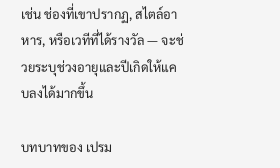เช่น ช่องที่เขาปรากฏ, สไตล์อาหาร, หรือเวทีที่ได้รางวัล — จะช่วยระบุช่วงอายุและปีเกิดให้แคบลงได้มากขึ้น

บทบาทของ เปรม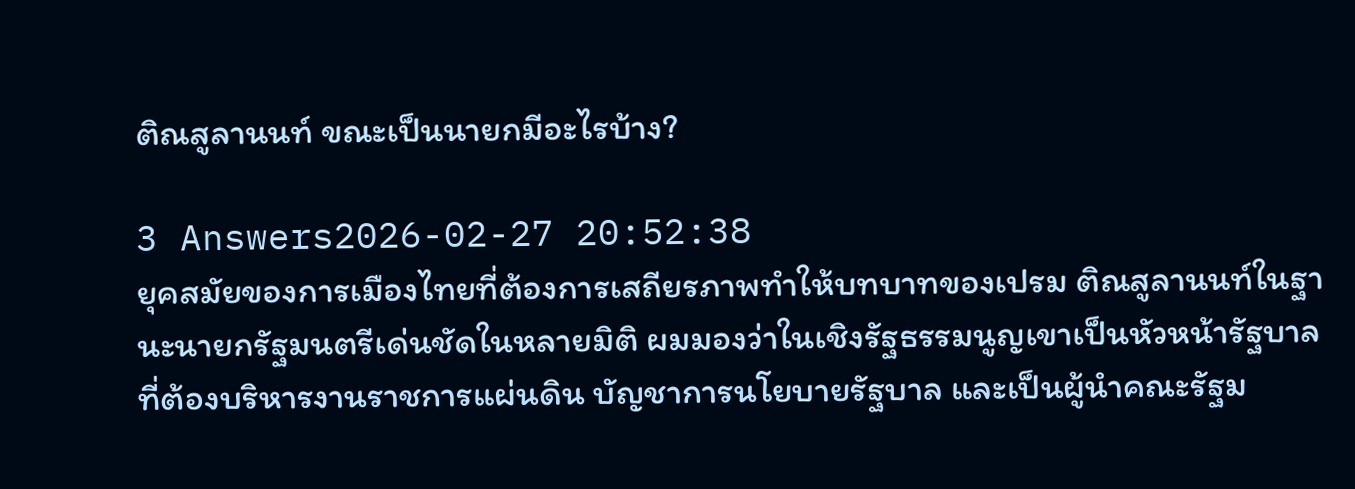ติณสูลานนท์ ขณะเป็นนายกมีอะไรบ้าง?

3 Answers2026-02-27 20:52:38
ยุคสมัยของการเมืองไทยที่ต้องการเสถียรภาพทำให้บทบาทของเปรม ติณสูลานนท์ในฐานะนายกรัฐมนตรีเด่นชัดในหลายมิติ ผมมองว่าในเชิงรัฐธรรมนูญเขาเป็นหัวหน้ารัฐบาลที่ต้องบริหารงานราชการแผ่นดิน บัญชาการนโยบายรัฐบาล และเป็นผู้นำคณะรัฐม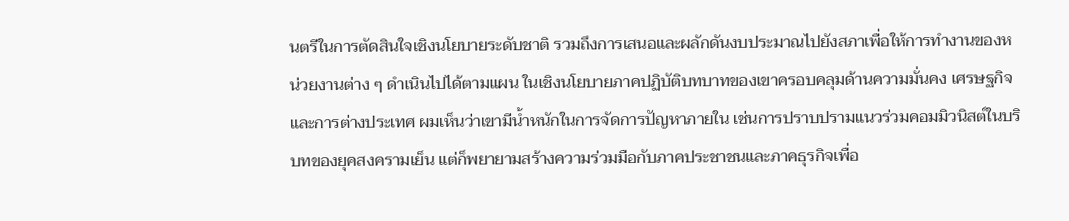นตรีในการตัดสินใจเชิงนโยบายระดับชาติ รวมถึงการเสนอและผลักดันงบประมาณไปยังสภาเพื่อให้การทำงานของหน่วยงานต่าง ๆ ดำเนินไปได้ตามแผน ในเชิงนโยบายภาคปฏิบัติบทบาทของเขาครอบคลุมด้านความมั่นคง เศรษฐกิจ และการต่างประเทศ ผมเห็นว่าเขามีน้ำหนักในการจัดการปัญหาภายใน เช่นการปราบปรามแนวร่วมคอมมิวนิสต์ในบริบทของยุคสงครามเย็น แต่ก็พยายามสร้างความร่วมมือกับภาคประชาชนและภาคธุรกิจเพื่อ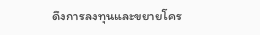ดึงการลงทุนและขยายโคร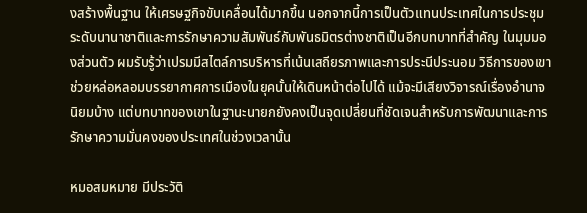งสร้างพื้นฐาน ให้เศรษฐกิจขับเคลื่อนได้มากขึ้น นอกจากนี้การเป็นตัวแทนประเทศในการประชุมระดับนานาชาติและการรักษาความสัมพันธ์กับพันธมิตรต่างชาติเป็นอีกบทบาทที่สำคัญ ในมุมมองส่วนตัว ผมรับรู้ว่าเปรมมีสไตล์การบริหารที่เน้นเสถียรภาพและการประนีประนอม วิธีการของเขาช่วยหล่อหลอมบรรยากาศการเมืองในยุคนั้นให้เดินหน้าต่อไปได้ แม้จะมีเสียงวิจารณ์เรื่องอำนาจนิยมบ้าง แต่บทบาทของเขาในฐานะนายกยังคงเป็นจุดเปลี่ยนที่ชัดเจนสำหรับการพัฒนาและการรักษาความมั่นคงของประเทศในช่วงเวลานั้น

หมอสมหมาย มีประวัติ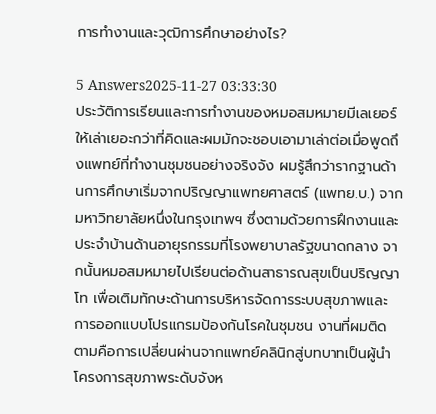การทำงานและวุฒิการศึกษาอย่างไร?

5 Answers2025-11-27 03:33:30
ประวัติการเรียนและการทำงานของหมอสมหมายมีเลเยอร์ให้เล่าเยอะกว่าที่คิดและผมมักจะชอบเอามาเล่าต่อเมื่อพูดถึงแพทย์ที่ทำงานชุมชนอย่างจริงจัง ผมรู้สึกว่ารากฐานด้านการศึกษาเริ่มจากปริญญาแพทยศาสตร์ (แพทย.บ.) จากมหาวิทยาลัยหนึ่งในกรุงเทพฯ ซึ่งตามด้วยการฝึกงานและประจำบ้านด้านอายุรกรรมที่โรงพยาบาลรัฐขนาดกลาง จากนั้นหมอสมหมายไปเรียนต่อด้านสาธารณสุขเป็นปริญญาโท เพื่อเติมทักษะด้านการบริหารจัดการระบบสุขภาพและการออกแบบโปรแกรมป้องกันโรคในชุมชน งานที่ผมติดตามคือการเปลี่ยนผ่านจากแพทย์คลินิกสู่บทบาทเป็นผู้นำโครงการสุขภาพระดับจังห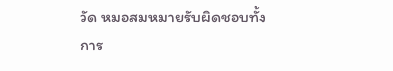วัด หมอสมหมายรับผิดชอบทั้งการ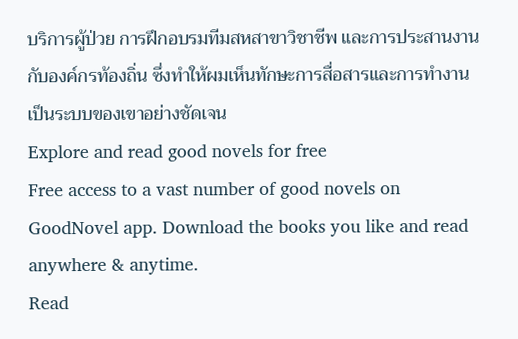บริการผู้ป่วย การฝึกอบรมทีมสหสาขาวิชาชีพ และการประสานงานกับองค์กรท้องถิ่น ซึ่งทำให้ผมเห็นทักษะการสื่อสารและการทำงานเป็นระบบของเขาอย่างชัดเจน
Explore and read good novels for free
Free access to a vast number of good novels on GoodNovel app. Download the books you like and read anywhere & anytime.
Read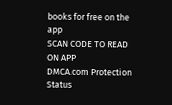books for free on the app
SCAN CODE TO READ ON APP
DMCA.com Protection Status